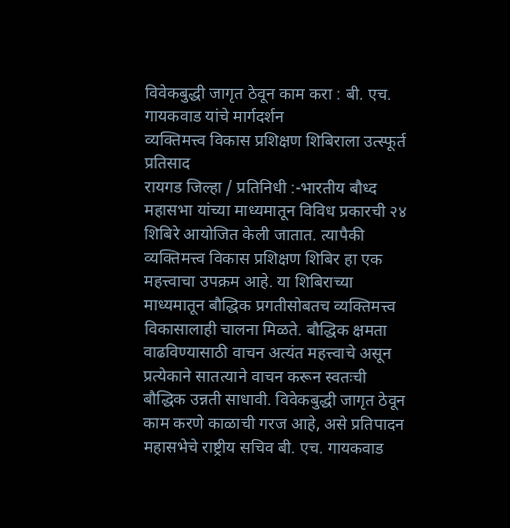विवेकबुद्धी जागृत ठेवून काम करा : बी. एच. गायकवाड यांचे मार्गदर्शन
व्यक्तिमत्त्व विकास प्रशिक्षण शिबिराला उत्स्फूर्त प्रतिसाद
रायगड जिल्हा / प्रतिनिधी :-भारतीय बौध्द महासभा यांच्या माध्यमातून विविध प्रकारची २४ शिबिरे आयोजित केली जातात. त्यापैकी व्यक्तिमत्त्व विकास प्रशिक्षण शिबिर हा एक महत्त्वाचा उपक्रम आहे. या शिबिराच्या माध्यमातून बौद्धिक प्रगतीसोबतच व्यक्तिमत्त्व विकासालाही चालना मिळते. बौद्धिक क्षमता वाढविण्यासाठी वाचन अत्यंत महत्त्वाचे असून प्रत्येकाने सातत्याने वाचन करून स्वतःची बौद्धिक उन्नती साधावी. विवेकबुद्धी जागृत ठेवून काम करणे काळाची गरज आहे, असे प्रतिपादन महासभेचे राष्ट्रीय सचिव बी. एच. गायकवाड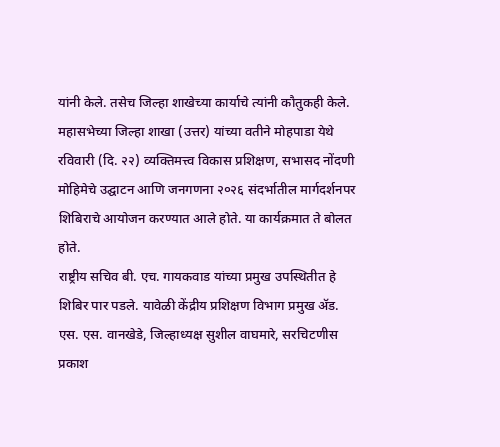यांनी केले. तसेच जिल्हा शाखेच्या कार्याचे त्यांनी कौतुकही केले.
महासभेच्या जिल्हा शाखा (उत्तर) यांच्या वतीने मोहपाडा येथे रविवारी (दि. २२) व्यक्तिमत्त्व विकास प्रशिक्षण, सभासद नोंदणी मोहिमेचे उद्घाटन आणि जनगणना २०२६ संदर्भातील मार्गदर्शनपर शिबिराचे आयोजन करण्यात आले होते. या कार्यक्रमात ते बोलत होते.
राष्ट्रीय सचिव बी. एच. गायकवाड यांच्या प्रमुख उपस्थितीत हे शिबिर पार पडले. यावेळी केंद्रीय प्रशिक्षण विभाग प्रमुख ॲड. एस. एस. वानखेडे, जिल्हाध्यक्ष सुशील वाघमारे, सरचिटणीस प्रकाश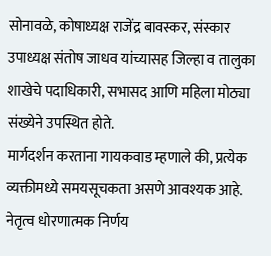सोनावळे, कोषाध्यक्ष राजेंद्र बावस्कर, संस्कार उपाध्यक्ष संतोष जाधव यांच्यासह जिल्हा व तालुका शाखेचे पदाधिकारी, सभासद आणि महिला मोठ्या संख्येने उपस्थित होते.
मार्गदर्शन करताना गायकवाड म्हणाले की, प्रत्येक व्यक्तीमध्ये समयसूचकता असणे आवश्यक आहे. नेतृत्व धोरणात्मक निर्णय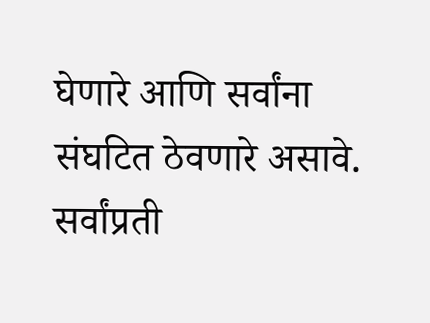घेणारे आणि सर्वांना संघटित ठेवणारे असावे. सर्वांप्रती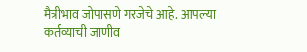मैत्रीभाव जोपासणे गरजेचे आहे. आपल्या कर्तव्याची जाणीव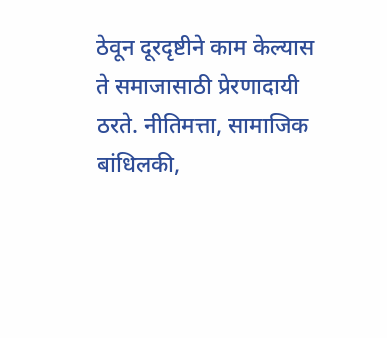ठेवून दूरदृष्टीने काम केल्यास ते समाजासाठी प्रेरणादायी ठरते. नीतिमत्ता, सामाजिक बांधिलकी,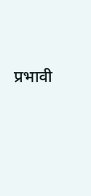प्रभावी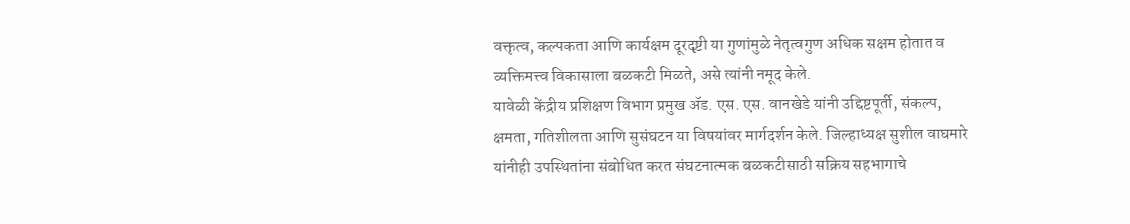वक्तृत्व, कल्पकता आणि कार्यक्षम दूरदृष्टी या गुणांमुळे नेतृत्वगुण अधिक सक्षम होतात व व्यक्तिमत्त्व विकासाला बळकटी मिळते, असे त्यांनी नमूद केले.
यावेळी केंद्रीय प्रशिक्षण विभाग प्रमुख ॲड. एस. एस. वानखेडे यांनी उद्दिष्टपूर्ती, संकल्प, क्षमता, गतिशीलता आणि सुसंघटन या विषयांवर मार्गदर्शन केले. जिल्हाध्यक्ष सुशील वाघमारे यांनीही उपस्थितांना संबोधित करत संघटनात्मक बळकटीसाठी सक्रिय सहभागाचे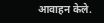आवाहन केले.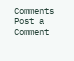Comments
Post a Comment